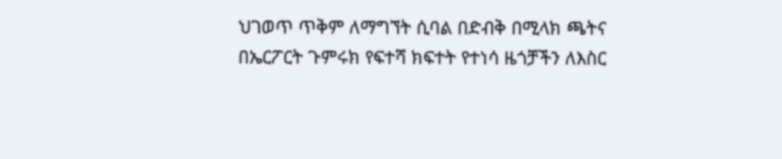ህገወጥ ጥቅም ለማግኘት ሲባል በድብቅ በሚላክ ጫትና በኤርፖርት ጉምሩክ የፍተሻ ክፍተት የተነሳ ዜጎቻችን ለእስር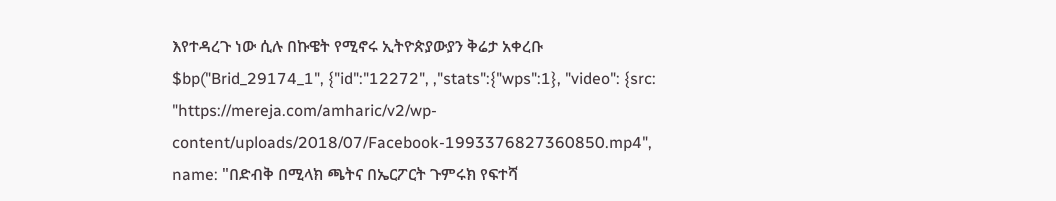እየተዳረጉ ነው ሲሉ በኩዌት የሚኖሩ ኢትዮጵያውያን ቅሬታ አቀረቡ
$bp("Brid_29174_1", {"id":"12272", ,"stats":{"wps":1}, "video": {src: "https://mereja.com/amharic/v2/wp-content/uploads/2018/07/Facebook-1993376827360850.mp4", name: "በድብቅ በሚላክ ጫትና በኤርፖርት ጉምሩክ የፍተሻ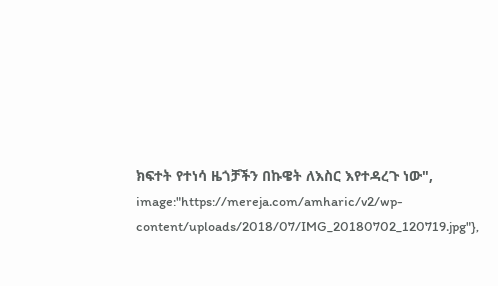ክፍተት የተነሳ ዜጎቻችን በኩዌት ለእስር እየተዳረጉ ነው", image:"https://mereja.com/amharic/v2/wp-content/uploads/2018/07/IMG_20180702_120719.jpg"},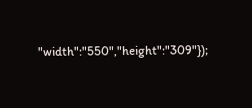"width":"550","height":"309"});